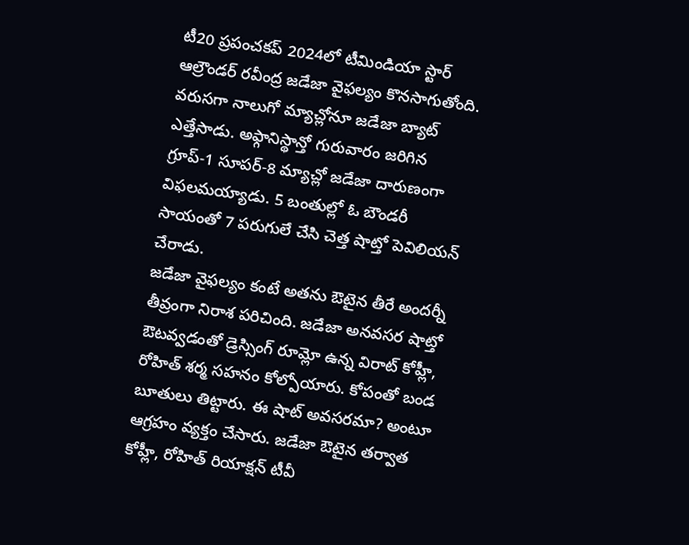టీ20 ప్రపంచకప్ 2024లో టీమిండియా స్టార్ ఆల్రౌండర్ రవీంద్ర జడేజా వైఫల్యం కొనసాగుతోంది. వరుసగా నాలుగో మ్యాచ్లోనూ జడేజా బ్యాట్ ఎత్తేసాడు. అఫ్గానిస్థాన్తో గురువారం జరిగిన గ్రూప్-1 సూపర్-8 మ్యాచ్లో జడేజా దారుణంగా విఫలమయ్యాడు. 5 బంతుల్లో ఓ బౌండరీ సాయంతో 7 పరుగులే చేసి చెత్త షాట్తో పెవిలియన్ చేరాడు.
జడేజా వైఫల్యం కంటే అతను ఔటైన తీరే అందర్నీ తీవ్రంగా నిరాశ పరిచింది. జడేజా అనవసర షాట్తో ఔటవ్వడంతో డ్రెస్సింగ్ రూమ్లో ఉన్న విరాట్ కోహ్లీ, రోహిత్ శర్మ సహనం కోల్పోయారు. కోపంతో బండ బూతులు తిట్టారు. ఈ షాట్ అవసరమా? అంటూ ఆగ్రహం వ్యక్తం చేసారు. జడేజా ఔటైన తర్వాత కోహ్లీ, రోహిత్ రియాక్షన్ టీవీ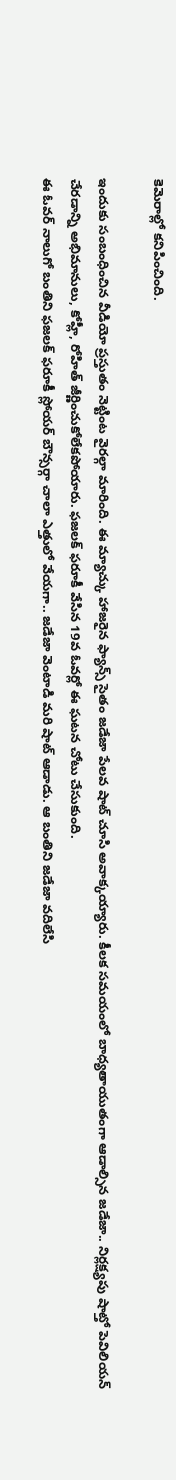కెమెరాల్లో కనిపించింది.

ఇందుకు సంబంధించిన వీడియో ప్రస్తుతం నెట్టింట వైరల్గా మారింది. ఈ మ్యాచ్కు హాజరైన ఫ్యాన్స్ సైతం జడేజా పేలవ షాట్ చూసి అవాక్కయ్యారు. కీలక సమయంలో బాధ్యతాయుతంగా ఆడాల్సిన జడేజా.. నిర్లక్ష్యపు షాట్తో పెవిలియన్ చేరడాన్ని అభిమానులు, కోహ్లీ, రోహిత్ జీర్ణించుకోలేకపోయారు. ఫజలక్ ఫరూకీ వేసిన 19వ ఓవర్లో ఈ ఘటన చోటు చేసుకుంది.
ఈ ఓవర్ నాలుగో బంతిని ఫజలక్ ఫరూకీ స్లోయర్ బౌన్సర్గా చాలా ఎత్తులో వేయగా.. జడేజా వెంటాడి మరి షాట్ ఆడాడు. ఆ బంతిని జడేజా వదిలేసి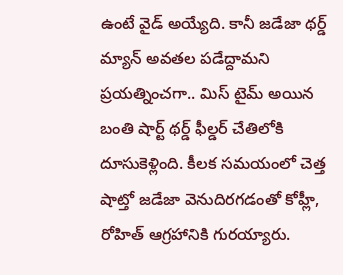ఉంటే వైడ్ అయ్యేది. కానీ జడేజా థర్డ్ మ్యాన్ అవతల పడేద్దామని ప్రయత్నించగా.. మిస్ టైమ్ అయిన బంతి షార్ట్ థర్డ్ ఫీల్డర్ చేతిలోకి దూసుకెళ్లింది. కీలక సమయంలో చెత్త షాట్తో జడేజా వెనుదిరగడంతో కోహ్లీ, రోహిత్ ఆగ్రహానికి గురయ్యారు.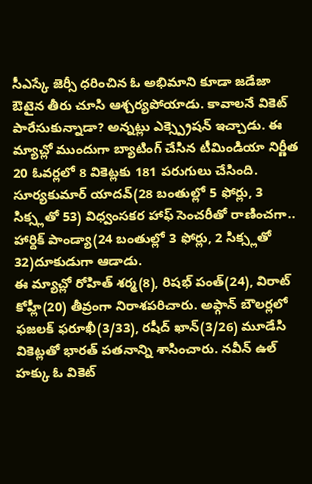సీఎస్కే జెర్సీ ధరించిన ఓ అభిమాని కూడా జడేజా ఔటైన తీరు చూసి ఆశ్చర్యపోయాడు. కావాలనే వికెట్ పారేసుకున్నాడా? అన్నట్లు ఎక్స్ప్రెషన్ ఇచ్చాడు. ఈ మ్యాచ్లో ముందుగా బ్యాటింగ్ చేసిన టీమిండియా నిర్ణీత 20 ఓవర్లలో 8 వికెట్లకు 181 పరుగులు చేసింది. సూర్యకుమార్ యాదవ్(28 బంతుల్లో 5 ఫోర్లు, 3 సిక్స్లతో 53) విధ్వంసకర హాఫ్ సెంచరీతో రాణించగా.. హార్దిక్ పాండ్యా(24 బంతుల్లో 3 ఫోర్లు, 2 సిక్స్లతో 32)దూకుడుగా ఆడాడు.
ఈ మ్యాచ్లో రోహిత్ శర్మ(8), రిషభ్ పంత్(24), విరాట్ కోహ్లీ(20) తీవ్రంగా నిరాశపరిచారు. అఫ్గాన్ బౌలర్లలో ఫజలక్ ఫరూఖీ(3/33), రషీద్ ఖాన్(3/26) మూడేసి వికెట్లతో భారత్ పతనాన్ని శాసించారు. నవీన్ ఉల్ హక్కు ఓ వికెట్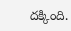దక్కింది.